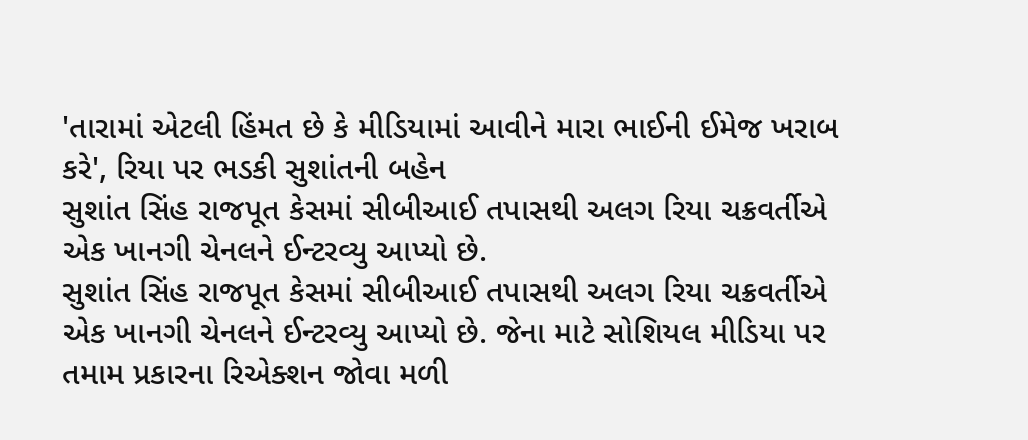'તારામાં એટલી હિંમત છે કે મીડિયામાં આવીને મારા ભાઈની ઈમેજ ખરાબ કરે', રિયા પર ભડકી સુશાંતની બહેન
સુશાંત સિંહ રાજપૂત કેસમાં સીબીઆઈ તપાસથી અલગ રિયા ચક્રવર્તીએ એક ખાનગી ચેનલને ઈન્ટરવ્યુ આપ્યો છે.
સુશાંત સિંહ રાજપૂત કેસમાં સીબીઆઈ તપાસથી અલગ રિયા ચક્રવર્તીએ એક ખાનગી ચેનલને ઈન્ટરવ્યુ આપ્યો છે. જેના માટે સોશિયલ મીડિયા પર તમામ પ્રકારના રિએક્શન જોવા મળી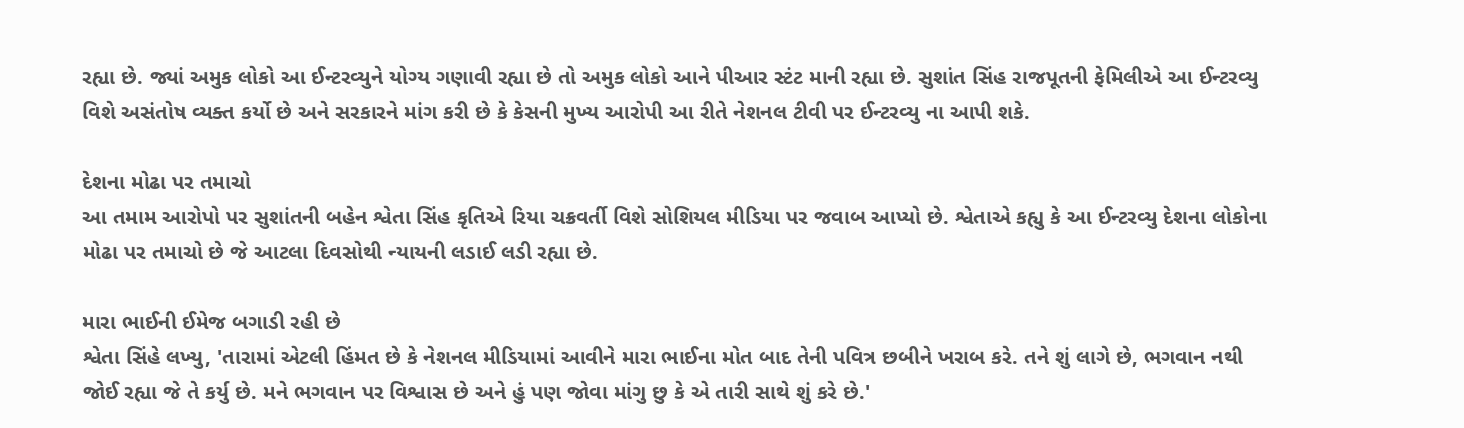રહ્યા છે. જ્યાં અમુક લોકો આ ઈન્ટરવ્યુને યોગ્ય ગણાવી રહ્યા છે તો અમુક લોકો આને પીઆર સ્ટંટ માની રહ્યા છે. સુશાંત સિંહ રાજપૂતની ફેમિલીએ આ ઈન્ટરવ્યુ વિશે અસંતોષ વ્યક્ત કર્યો છે અને સરકારને માંગ કરી છે કે કેસની મુખ્ય આરોપી આ રીતે નેશનલ ટીવી પર ઈન્ટરવ્યુ ના આપી શકે.

દેશના મોઢા પર તમાચો
આ તમામ આરોપો પર સુશાંતની બહેન શ્વેતા સિંહ કૃતિએ રિયા ચક્રવર્તી વિશે સોશિયલ મીડિયા પર જવાબ આપ્યો છે. શ્વેતાએ કહ્યુ કે આ ઈન્ટરવ્યુ દેશના લોકોના મોઢા પર તમાચો છે જે આટલા દિવસોથી ન્યાયની લડાઈ લડી રહ્યા છે.

મારા ભાઈની ઈમેજ બગાડી રહી છે
શ્વેતા સિંહે લખ્યુ, 'તારામાં એટલી હિંમત છે કે નેશનલ મીડિયામાં આવીને મારા ભાઈના મોત બાદ તેની પવિત્ર છબીને ખરાબ કરે. તને શું લાગે છે, ભગવાન નથી જોઈ રહ્યા જે તે કર્યુ છે. મને ભગવાન પર વિશ્વાસ છે અને હું પણ જોવા માંગુ છુ કે એ તારી સાથે શું કરે છે.'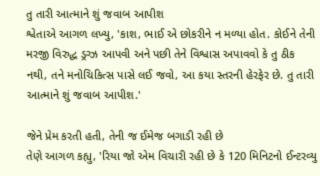તુ તારી આત્માને શું જવાબ આપીશ
શ્વેતાએ આગળ લખ્યુ, 'કાશ, ભાઈ એ છોકરીને ન મળ્યા હોત. કોઈને તેની મરજી વિરુદ્ધ ડ્રગ્ઝ આપવી અને પછી તેને વિશ્વાસ અપાવવો કે તુ ઠીક નથી, તને મનોચિકિત્સ પાસે લઈ જવો, આ કયા સ્તરની હેરફેર છે. તુ તારી આત્માને શું જવાબ આપીશ.'

જેને પ્રેમ કરતી હતી, તેની જ ઈમેજ બગાડી રહી છે
તેણે આગળ કહ્યુ, 'રિયા જો એમ વિચારી રહી છે કે 120 મિનિટનો ઈન્ટરવ્યુ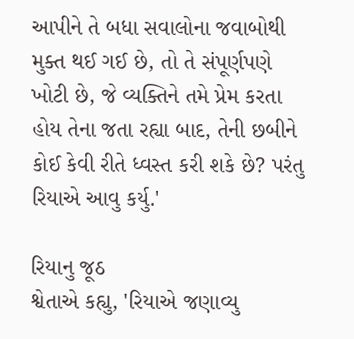આપીને તે બધા સવાલોના જવાબોથી મુક્ત થઈ ગઈ છે, તો તે સંપૂર્ણપણે ખોટી છે, જે વ્યક્તિને તમે પ્રેમ કરતા હોય તેના જતા રહ્યા બાદ, તેની છબીને કોઈ કેવી રીતે ધ્વસ્ત કરી શકે છે? પરંતુ રિયાએ આવુ કર્યુ.'

રિયાનુ જૂઠ
શ્વેતાએ કહ્યુ, 'રિયાએ જણાવ્યુ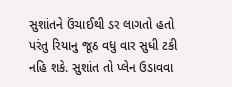સુશાંતને ઉંચાઈથી ડર લાગતો હતો પરંતુ રિયાનુ જૂઠ વધુ વાર સુધી ટકી નહિ શકે. સુશાંત તો પ્લેન ઉડાવવા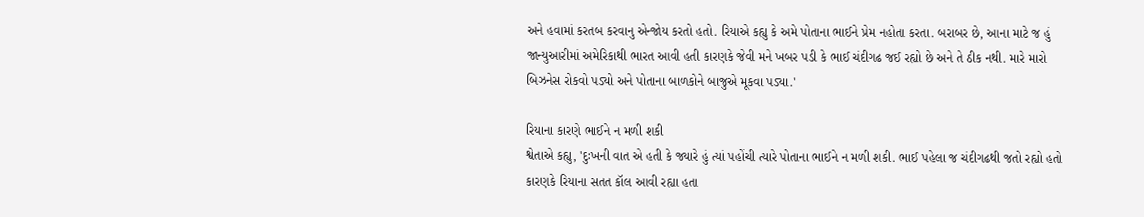અને હવામાં કરતબ કરવાનુ એન્જોય કરતો હતો. રિયાએ કહ્યુ કે અમે પોતાના ભાઈને પ્રેમ નહોતા કરતા. બરાબર છે, આના માટે જ હું જાન્યુઆરીમાં અમેરિકાથી ભારત આવી હતી કારણકે જેવી મને ખબર પડી કે ભાઈ ચંદીગઢ જઈ રહ્યો છે અને તે ઠીક નથી. મારે મારો બિઝનેસ રોકવો પડ્યો અને પોતાના બાળકોને બાજુએ મૂકવા પડ્યા.'

રિયાના કારણે ભાઈને ન મળી શકી
શ્વેતાએ કહ્યુ, 'દુઃખની વાત એ હતી કે જ્યારે હું ત્યાં પહોંચી ત્યારે પોતાના ભાઈને ન મળી શકી. ભાઈ પહેલા જ ચંદીગઢથી જતો રહ્યો હતો કારણકે રિયાના સતત કૉલ આવી રહ્યા હતા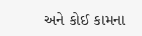અને કોઈ કામના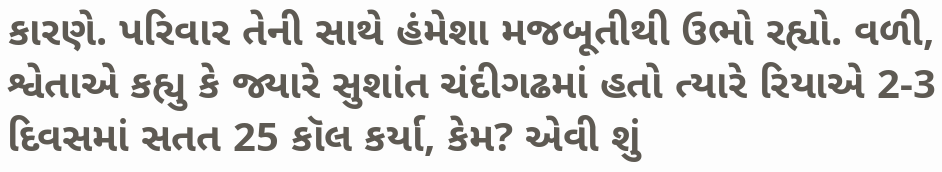કારણે. પરિવાર તેની સાથે હંમેશા મજબૂતીથી ઉભો રહ્યો. વળી, શ્વેતાએ કહ્યુ કે જ્યારે સુશાંત ચંદીગઢમાં હતો ત્યારે રિયાએ 2-3 દિવસમાં સતત 25 કૉલ કર્યા, કેમ? એવી શું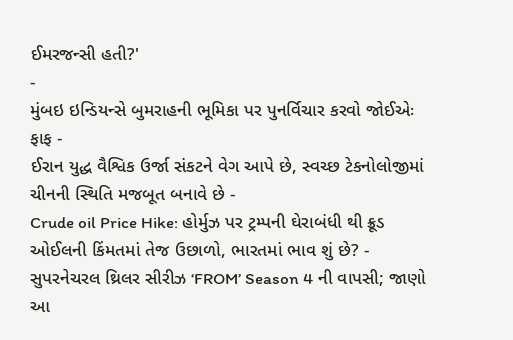ઈમરજન્સી હતી?'
-
મુંબઇ ઇન્ડિયન્સે બુમરાહની ભૂમિકા પર પુનર્વિચાર કરવો જોઈએઃ ફાફ -
ઈરાન યુદ્ધ વૈશ્વિક ઉર્જા સંકટને વેગ આપે છે, સ્વચ્છ ટેકનોલોજીમાં ચીનની સ્થિતિ મજબૂત બનાવે છે -
Crude oil Price Hike: હોર્મુઝ પર ટ્રમ્પની ઘેરાબંધી થી ક્રૂડ ઓઈલની કિંમતમાં તેજ ઉછાળો, ભારતમાં ભાવ શું છે? -
સુપરનેચરલ થ્રિલર સીરીઝ ‘FROM’ Season 4 ની વાપસી; જાણો આ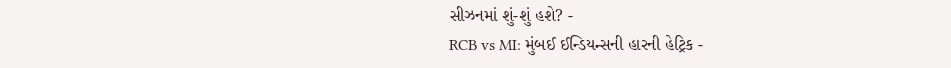સીઝનમાં શું-શું હશે? -
RCB vs MI: મુંબઈ ઈન્ડિયન્સની હારની હેટ્રિક -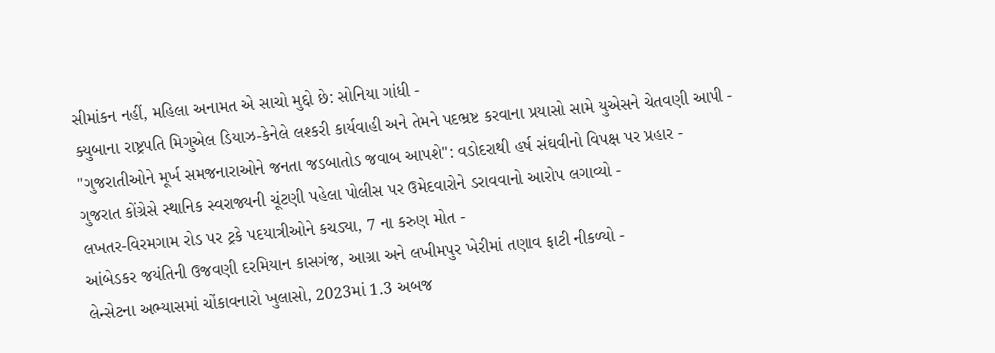સીમાંકન નહીં, મહિલા અનામત એ સાચો મુદ્દો છે: સોનિયા ગાંધી -
ક્યુબાના રાષ્ટ્રપતિ મિગુએલ ડિયાઝ-કેનેલે લશ્કરી કાર્યવાહી અને તેમને પદભ્રષ્ટ કરવાના પ્રયાસો સામે યુએસને ચેતવણી આપી -
"ગુજરાતીઓને મૂર્ખ સમજનારાઓને જનતા જડબાતોડ જવાબ આપશે": વડોદરાથી હર્ષ સંઘવીનો વિપક્ષ પર પ્રહાર -
ગુજરાત કોંગ્રેસે સ્થાનિક સ્વરાજ્યની ચૂંટણી પહેલા પોલીસ પર ઉમેદવારોને ડરાવવાનો આરોપ લગાવ્યો -
લખતર-વિરમગામ રોડ પર ટ્રકે પદયાત્રીઓને કચડ્યા, 7 ના કરુણ મોત -
આંબેડકર જયંતિની ઉજવણી દરમિયાન કાસગંજ, આગ્રા અને લખીમપુર ખેરીમાં તણાવ ફાટી નીકળ્યો -
લેન્સેટના અભ્યાસમાં ચોંકાવનારો ખુલાસો, 2023માં 1.3 અબજ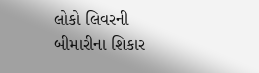લોકો લિવરની બીમારીના શિકાર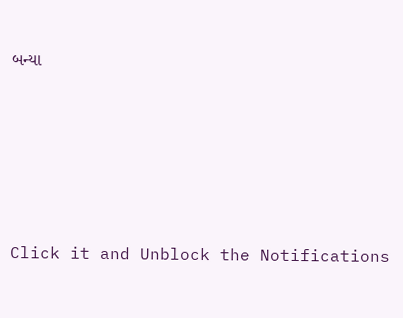બન્યા










Click it and Unblock the Notifications